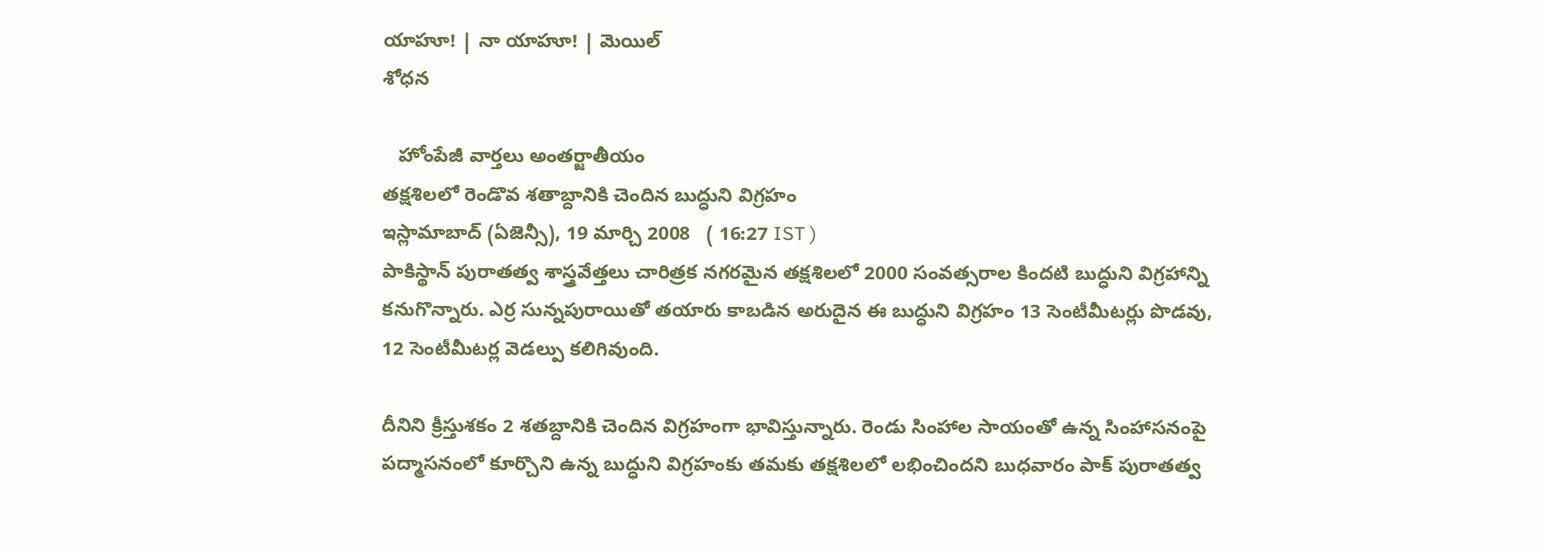యాహూ! | నా యాహూ! | మెయిల్
శోధన

   హోంపేజీ వార్తలు అంతర్జాతీయం
తక్షశిలలో రెండొవ శతాబ్దానికి చెందిన బుద్ధుని విగ్రహం
ఇస్లామాబాద్ (ఏజెన్సీ), 19 మార్చి 2008   ( 16:27 IST )
పాకిస్థాన్ పురాతత్వ శాస్త్రవేత్తలు చారిత్రక నగరమైన తక్షశిలలో 2000 సంవత్సరాల కిందటి బుద్ధుని విగ్రహాన్ని కనుగొన్నారు. ఎర్ర సున్నపురాయితో తయారు కాబడిన అరుదైన ఈ బుద్ధుని విగ్రహం 13 సెంటీమీటర్లు పొడవు, 12 సెంటీమీటర్ల వెడల్పు కలిగివుంది.

దీనిని క్రీస్తుశకం 2 శతబ్దానికి చెందిన విగ్రహంగా భావిస్తున్నారు. రెండు సింహాల సాయంతో ఉన్న సింహాసనంపై పద్మాసనంలో కూర్చొని ఉన్న బుద్ధుని విగ్రహంకు తమకు తక్షశిలలో లభించిందని బుధవారం పాక్ పురాతత్వ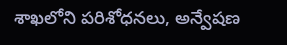శాఖలోని పరిశోధనలు, అన్వేషణ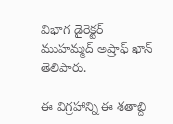విభాగ డైరెక్టర్ ముహమ్మద్ అష్రాఫ్ ఖాన్ తెలిపారు.

ఈ విగ్రహాన్ని ఈ శతాబ్ది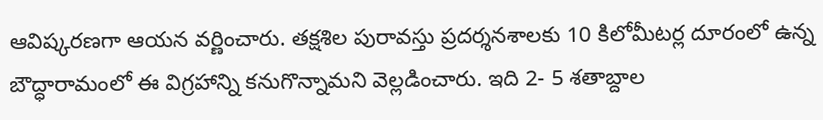ఆవిష్కరణగా ఆయన వర్ణించారు. తక్షశిల పురావస్తు ప్రదర్శనశాలకు 10 కిలోమీటర్ల దూరంలో ఉన్న బౌద్ధారామంలో ఈ విగ్రహాన్ని కనుగొన్నామని వెల్లడించారు. ఇది 2- 5 శతాబ్దాల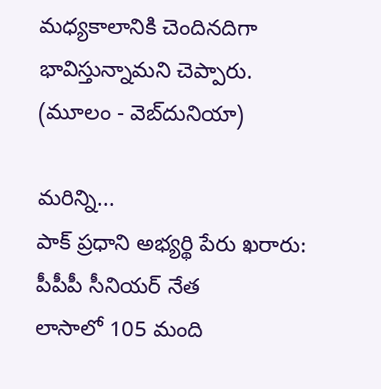మధ్యకాలానికి చెందినదిగా భావిస్తున్నామని చెప్పారు.
(మూలం - వెబ్‌దునియా)

మరిన్ని...
పాక్ ప్రధాని అభ్యర్థి పేరు ఖరారు: పీపీపీ సీనియర్ నేత
లాసాలో 105 మంది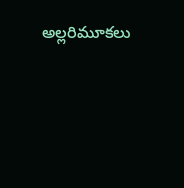అల్లరిమూకలు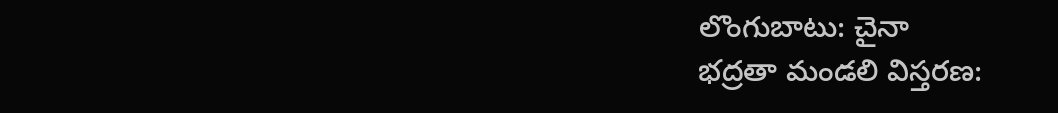లొంగుబాటు: చైనా
భద్రతా మండలి విస్తరణ: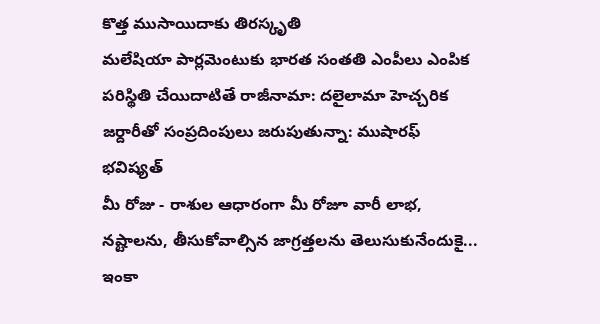కొత్త ముసాయిదాకు తిరస్కృతి
మలేషియా పార్లమెంటుకు భారత సంతతి ఎంపీలు ఎంపిక
పరిస్థితి చేయిదాటితే రాజీనామా: దలైలామా హెచ్చరిక
జర్దారీతో సంప్రదింపులు జరుపుతున్నా: ముషారఫ్
భవిష్యత్
మీ రోజు - రాశుల ఆధారంగా మీ రోజూ వారీ లాభ, నష్టాలను, తీసుకోవాల్సిన జాగ్రత్తలను తెలుసుకునేందుకై...
ఇంకా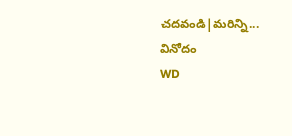చదవండి|మరిన్ని...
వినోదం
WD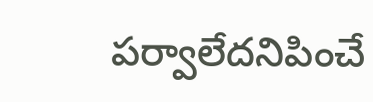పర్వాలేదనిపించే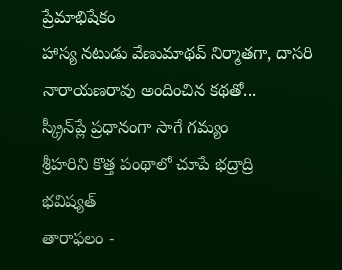ప్రేమాభిషేకం
హాస్య నటుడు వేణుమాథవ్ నిర్మాతగా, దాసరి నారాయణరావు అందించిన కథతో...
స్క్రీన్‌ప్లే ప్రధానంగా సాగే గమ్యం
శ్రీహరిని కొత్త పంథాలో చూపే భద్రాద్రి
భవిష్యత్
తారాఫలం -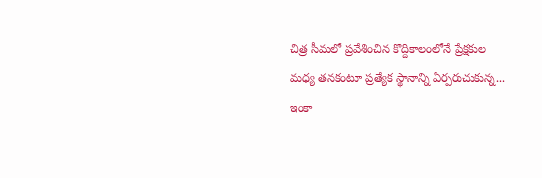చిత్ర సీమలో ప్రవేశించిన కొద్దికాలంలోనే ప్రేక్షకుల మధ్య తనకంటూ ప్రత్యేక స్థానాన్ని ఏర్పరుచుకున్న...
ఇంకా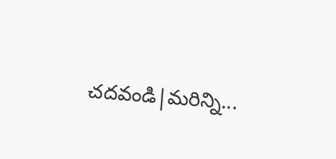చదవండి|మరిన్ని...